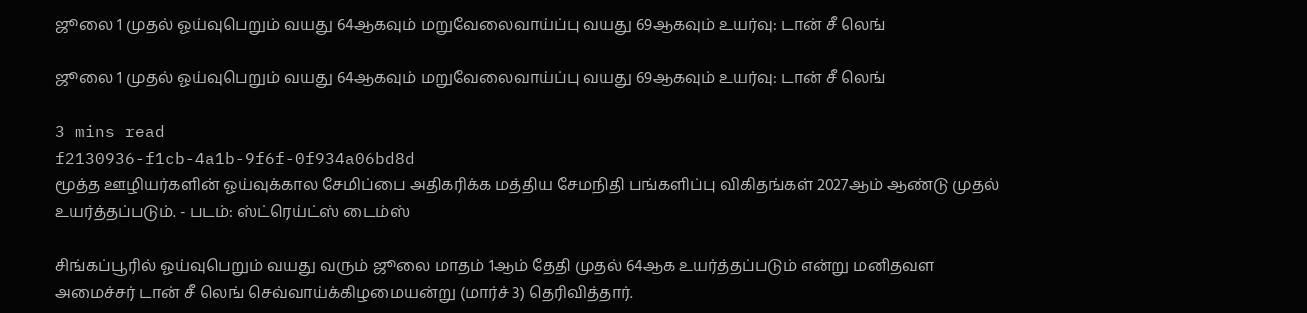ஜூலை 1 முதல் ஓய்வுபெறும் வயது 64ஆகவும் மறுவேலைவாய்ப்பு வயது 69ஆகவும் உயர்வு: டான் சீ லெங்

ஜூலை 1 முதல் ஓய்வுபெறும் வயது 64ஆகவும் மறுவேலைவாய்ப்பு வயது 69ஆகவும் உயர்வு: டான் சீ லெங்

3 mins read
f2130936-f1cb-4a1b-9f6f-0f934a06bd8d
மூத்த ஊழியர்களின் ஓய்வுக்கால சேமிப்பை அதிகரிக்க மத்திய சேமநிதி பங்களிப்பு விகிதங்கள் 2027ஆம் ஆண்டு முதல் உயர்த்தப்படும். - படம்: ஸ்ட்ரெய்ட்ஸ் டைம்ஸ்

சிங்கப்பூரில் ஓய்வுபெறும் வயது வரும் ஜூலை மாதம் 1ஆம் தேதி முதல் 64ஆக உயர்த்தப்படும் என்று மனிதவள அமைச்சர் டான் சீ லெங் செவ்வாய்க்கிழமையன்று (மார்ச் 3) தெரிவித்தார்.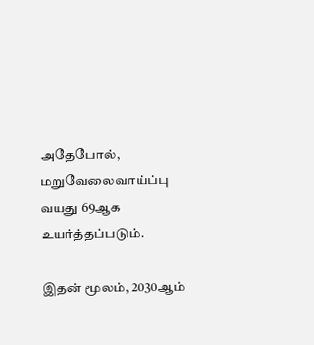அதேபோல், மறுவேலைவாய்ப்பு வயது 69ஆக உயர்த்தப்படும்.

இதன் மூலம், 2030ஆம்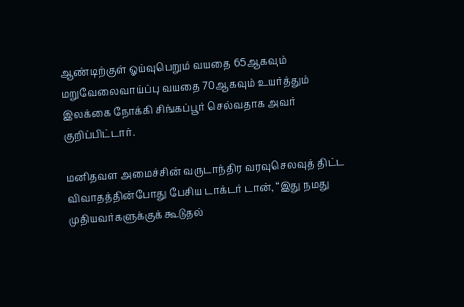ஆண்டிற்குள் ஓய்வுபெறும் வயதை 65ஆகவும் மறுவேலைவாய்ப்பு வயதை 70ஆகவும் உயர்த்தும் இலக்கை நோக்கி சிங்கப்பூர் செல்வதாக அவர் குறிப்பிட்டார்.

மனிதவள அமைச்சின் வருடாந்திர வரவுசெலவுத் திட்ட விவாதத்தின்போது பேசிய டாக்டர் டான், “இது நமது முதியவர்களுக்குக் கூடுதல்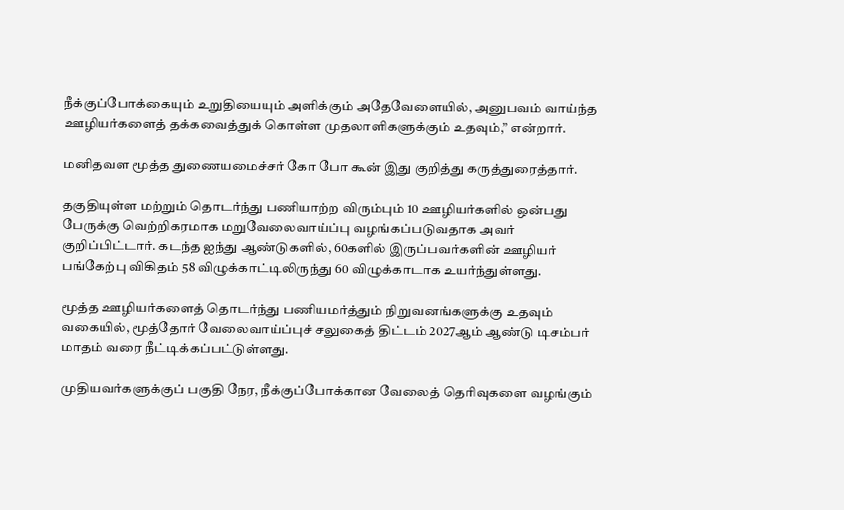நீக்குப்போக்கையும் உறுதியையும் அளிக்கும் அதேவேளையில், அனுபவம் வாய்ந்த ஊழியர்களைத் தக்கவைத்துக் கொள்ள முதலாளிகளுக்கும் உதவும்,” என்றார்.

மனிதவள மூத்த துணையமைச்சர் கோ போ கூன் இது குறித்து கருத்துரைத்தார்.

தகுதியுள்ள மற்றும் தொடர்ந்து பணியாற்ற விரும்பும் 10 ஊழியர்களில் ஒன்பது பேருக்கு வெற்றிகரமாக மறுவேலைவாய்ப்பு வழங்கப்படுவதாக அவர் குறிப்பிட்டார். கடந்த ஐந்து ஆண்டுகளில், 60களில் இருப்பவர்களின் ஊழியர் பங்கேற்பு விகிதம் 58 விழுக்காட்டிலிருந்து 60 விழுக்காடாக உயர்ந்துள்ளது.

மூத்த ஊழியர்களைத் தொடர்ந்து பணியமர்த்தும் நிறுவனங்களுக்கு உதவும் வகையில், மூத்தோர் வேலைவாய்ப்புச் சலுகைத் திட்டம் 2027ஆம் ஆண்டு டிசம்பர் மாதம் வரை நீட்டிக்கப்பட்டுள்ளது.

முதியவர்களுக்குப் பகுதி நேர, நீக்குப்போக்கான வேலைத் தெரிவுகளை வழங்கும்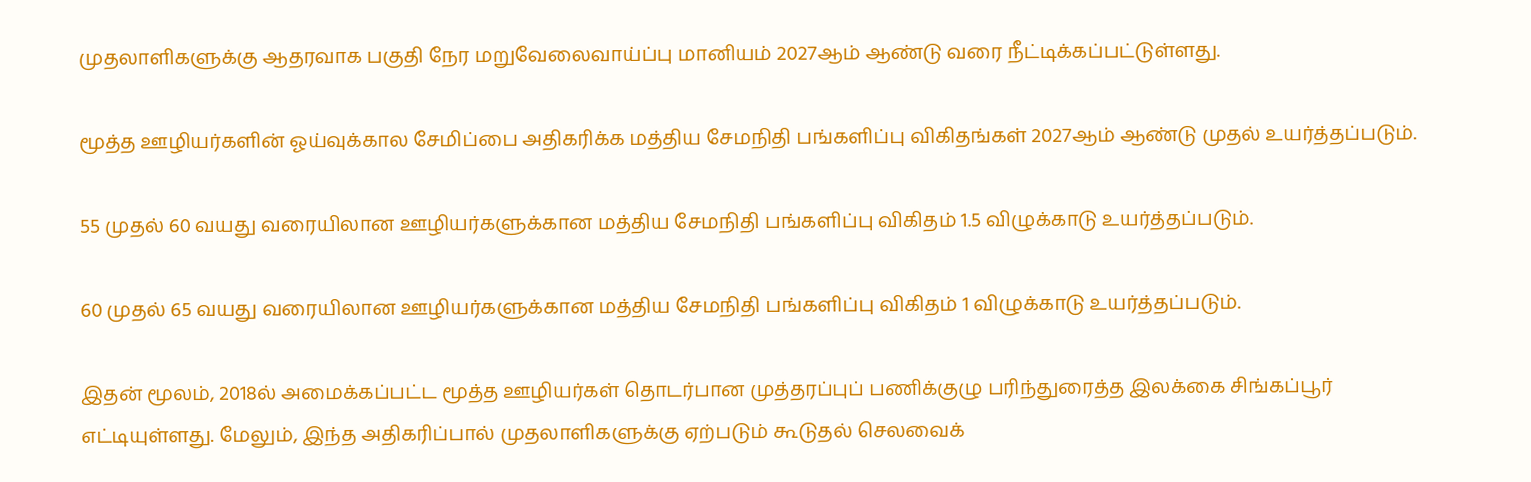முதலாளிகளுக்கு ஆதரவாக பகுதி நேர மறுவேலைவாய்ப்பு மானியம் 2027ஆம் ஆண்டு வரை நீட்டிக்கப்பட்டுள்ளது.

மூத்த ஊழியர்களின் ஓய்வுக்கால சேமிப்பை அதிகரிக்க மத்திய சேமநிதி பங்களிப்பு விகிதங்கள் 2027ஆம் ஆண்டு முதல் உயர்த்தப்படும்.

55 முதல் 60 வயது வரையிலான ஊழியர்களுக்கான மத்திய சேமநிதி பங்களிப்பு விகிதம் 1.5 விழுக்காடு உயர்த்தப்படும்.

60 முதல் 65 வயது வரையிலான ஊழியர்களுக்கான மத்திய சேமநிதி பங்களிப்பு விகிதம் 1 விழுக்காடு உயர்த்தப்படும்.

இதன் மூலம், 2018ல் அமைக்கப்பட்ட மூத்த ஊழியர்கள் தொடர்பான முத்தரப்புப் பணிக்குழு பரிந்துரைத்த இலக்கை சிங்கப்பூர் எட்டியுள்ளது. மேலும், இந்த அதிகரிப்பால் முதலாளிகளுக்கு ஏற்படும் கூடுதல் செலவைக்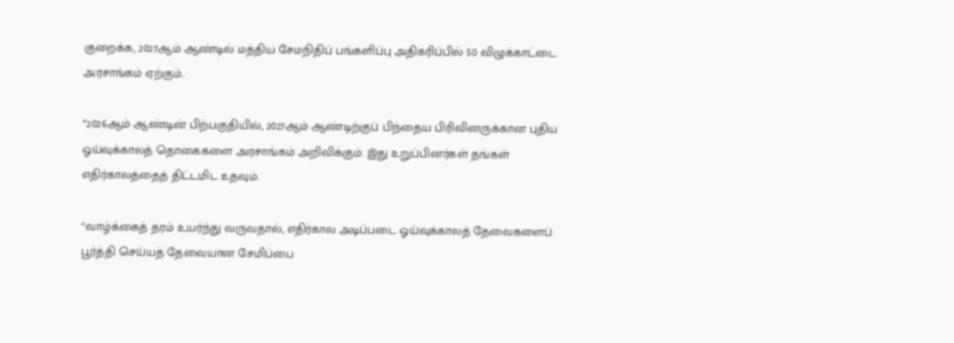குறைக்க, 2027ஆம் ஆண்டில் மத்திய சேமநிதிப் பங்களிப்பு அதிகரிப்பில் 50 விழுக்காட்டை அரசாங்கம் ஏற்கும்.

“2026ஆம் ஆண்டின் பிற்பகுதியில், 2027ஆம் ஆண்டிற்குப் பிந்தைய பிரிவினருக்கான புதிய ஓய்வுக்காலத் தொகைகளை அரசாங்கம் அறிவிக்கும். இது உறுப்பினர்கள் தங்கள் எதிர்காலத்தைத் திட்டமிட உதவும்.

“வாழ்க்கைத் தரம் உயர்ந்து வருவதால், எதிர்கால அடிப்படை ஓய்வுக்காலத் தேவைகளைப் பூர்த்தி செய்யத் தேவையான சேமிப்பை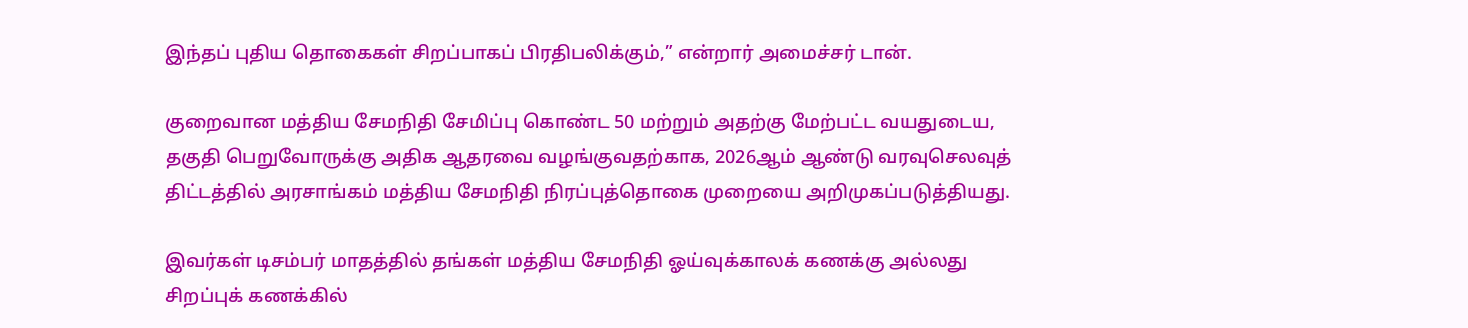இந்தப் புதிய தொகைகள் சிறப்பாகப் பிரதிபலிக்கும்,” என்றார் அமைச்சர் டான்.

குறைவான மத்திய சேமநிதி சேமிப்பு கொண்ட 50 மற்றும் அதற்கு மேற்பட்ட வயதுடைய, தகுதி பெறுவோருக்கு அதிக ஆதரவை வழங்குவதற்காக, 2026ஆம் ஆண்டு வரவுசெலவுத் திட்டத்தில் அரசாங்கம் மத்திய சேமநிதி நிரப்புத்தொகை முறையை அறிமுகப்படுத்தியது.

இவர்கள் டிசம்பர் மாதத்தில் தங்கள் மத்திய சேமநிதி ஓய்வுக்காலக் கணக்கு அல்லது சிறப்புக் கணக்கில்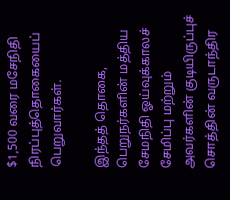$1,500 வரை மசேநிதி நிரப்புத்தொகையைப் பெறுவார்கள்.

இந்தத் தொகை, பெறுநர்களின் மத்திய சேமநிதி ஓய்வுக்காலச் சேமிப்பு மற்றும் அவர்களின் குடியிருப்புச் சொத்தின் வருடாந்திர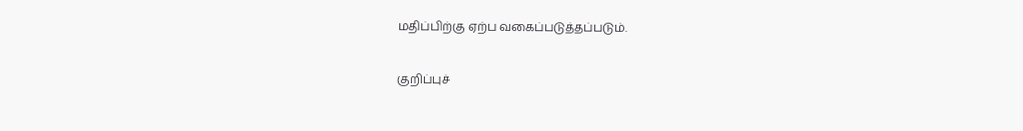மதிப்பிற்கு ஏற்ப வகைப்படுத்தப்படும்.

குறிப்புச்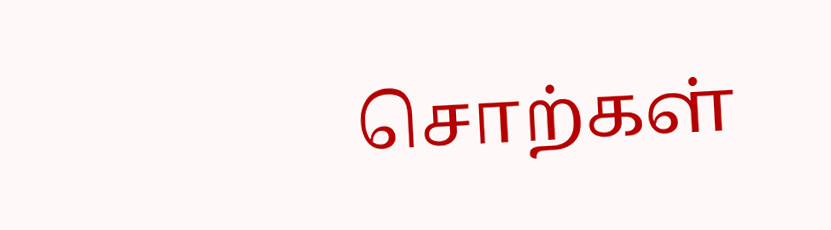சொற்கள்